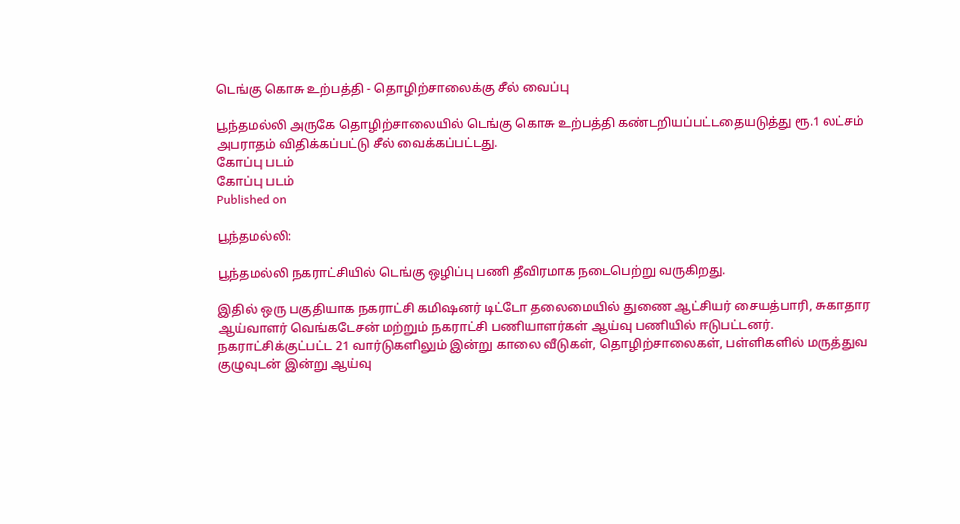டெங்கு கொசு உற்பத்தி - தொழிற்சாலைக்கு சீல் வைப்பு

பூந்தமல்லி அருகே தொழிற்சாலையில் டெங்கு கொசு உற்பத்தி கண்டறியப்பட்டதையடுத்து ரூ.1 லட்சம் அபராதம் விதிக்கப்பட்டு சீல் வைக்கப்பட்டது.
கோப்பு படம்
கோப்பு படம்
Published on

பூந்தமல்லி:

பூந்தமல்லி நகராட்சியில் டெங்கு ஒழிப்பு பணி தீவிரமாக நடைபெற்று வருகிறது.

இதில் ஒரு பகுதியாக நகராட்சி கமி‌ஷனர் டிட்டோ தலைமையில் துணை ஆட்சியர் சையத்பாரி, சுகாதார ஆய்வாளர் வெங்கடேசன் மற்றும் நகராட்சி பணியாளர்கள் ஆய்வு பணியில் ஈடுபட்டனர். நகராட்சிக்குட்பட்ட 21 வார்டுகளிலும் இன்று காலை வீடுகள், தொழிற்சாலைகள், பள்ளிகளில் மருத்துவ குழுவுடன் இன்று ஆய்வு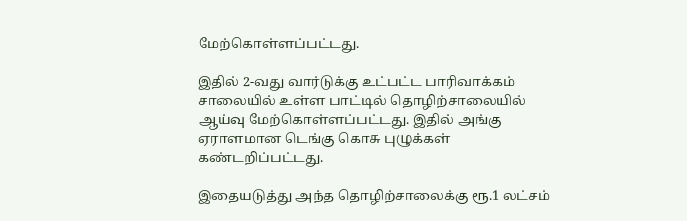மேற்கொள்ளப்பட்டது.

இதில் 2-வது வார்டுக்கு உட்பட்ட பாரிவாக்கம் சாலையில் உள்ள பாட்டில் தொழிற்சாலையில் ஆய்வு மேற்கொள்ளப்பட்டது. இதில் அங்கு ஏராளமான டெங்கு கொசு புழுக்கள் கண்டறிப்பட்டது.

இதையடுத்து அந்த தொழிற்சாலைக்கு ரூ.1 லட்சம்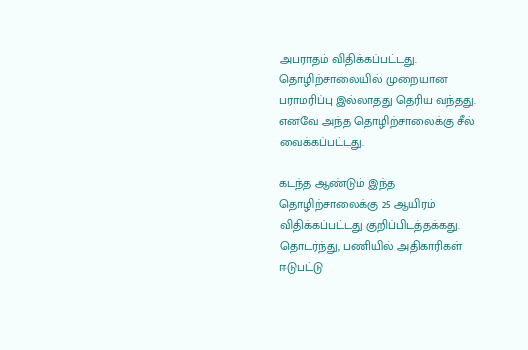அபராதம் விதிக்கப்பட்டது. தொழிற்சாலையில் முறையான பராமரிப்பு இல்லாதது தெரிய வந்தது. எனவே அந்த தொழிற்சாலைக்கு சீல் வைக்கப்பட்டது.

கடந்த ஆண்டும் இந்த தொழிற்சாலைக்கு 25 ஆயிரம் விதிக்கப்பட்டது குறிப்பிடத்தக்கது. தொடர்ந்து, பணியில் அதிகாரிகள் ஈடுபட்டு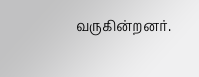வருகின்றனர்.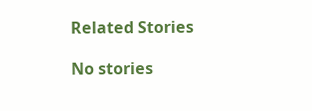Related Stories

No stories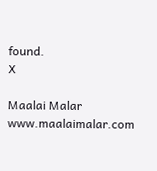found.
X

Maalai Malar
www.maalaimalar.com